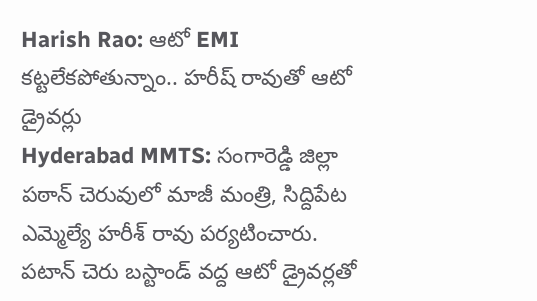Harish Rao: ఆటో EMI కట్టలేకపోతున్నాం.. హరీష్ రావుతో ఆటో డ్రైవర్లు
Hyderabad MMTS: సంగారెడ్డి జిల్లా పఠాన్ చెరువులో మాజీ మంత్రి, సిద్దిపేట ఎమ్మెల్యే హరీశ్ రావు పర్యటించారు. పటాన్ చెరు బస్టాండ్ వద్ద ఆటో డ్రైవర్లతో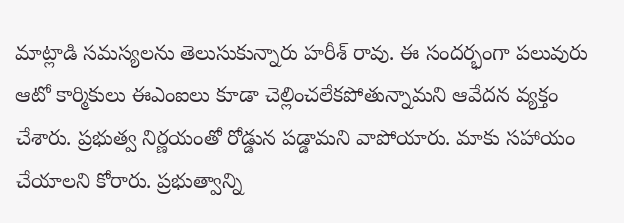మాట్లాడి సమస్యలను తెలుసుకున్నారు హరీశ్ రావు. ఈ సందర్భంగా పలువురు ఆటో కార్మికులు ఈఎంఐలు కూడా చెల్లించలేకపోతున్నామని ఆవేదన వ్యక్తం చేశారు. ప్రభుత్వ నిర్ణయంతో రోడ్డున పడ్డామని వాపోయారు. మాకు సహాయం చేయాలని కోరారు. ప్రభుత్వాన్ని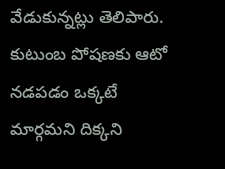వేడుకున్నట్లు తెలిపారు. కుటుంబ పోషణకు ఆటో నడపడం ఒక్కటే మార్గమని దిక్కని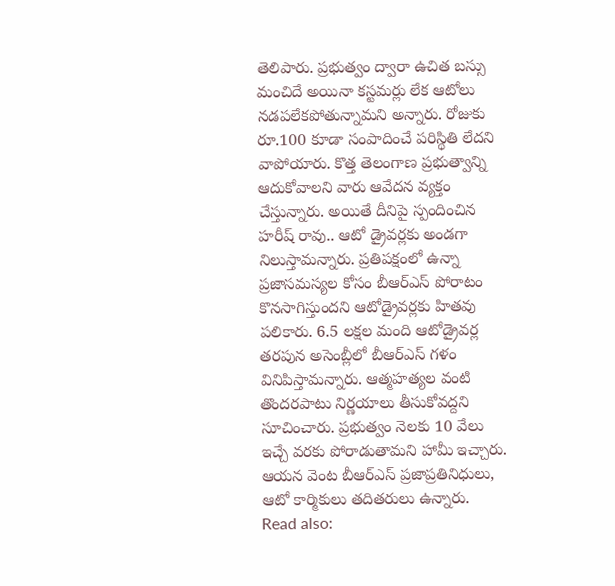తెలిపారు. ప్రభుత్వం ద్వారా ఉచిత బస్సు మంచిదే అయినా కస్టమర్లు లేక ఆటోలు నడపలేకపోతున్నామని అన్నారు. రోజుకు రూ.100 కూడా సంపాదించే పరిస్థితి లేదని వాపోయారు. కొత్త తెలంగాణ ప్రభుత్వాన్ని ఆదుకోవాలని వారు ఆవేదన వ్యక్తం చేస్తున్నారు. అయితే దీనిపై స్పందించిన హరీష్ రావు.. ఆటో డ్రైవర్లకు అండగా నిలుస్తామన్నారు. ప్రతిపక్షంలో ఉన్నా ప్రజాసమస్యల కోసం బీఆర్ఎస్ పోరాటం కొనసాగిస్తుందని ఆటోడ్రైవర్లకు హితవు పలికారు. 6.5 లక్షల మంది ఆటోడ్రైవర్ల తరపున అసెంబ్లీలో బీఆర్ఎస్ గళం వినిపిస్తామన్నారు. ఆత్మహత్యల వంటి తొందరపాటు నిర్ణయాలు తీసుకోవద్దని సూచించారు. ప్రభుత్వం నెలకు 10 వేలు ఇచ్చే వరకు పోరాడుతామని హామీ ఇచ్చారు. ఆయన వెంట బీఆర్ఎస్ ప్రజాప్రతినిధులు, ఆటో కార్మికులు తదితరులు ఉన్నారు.
Read also: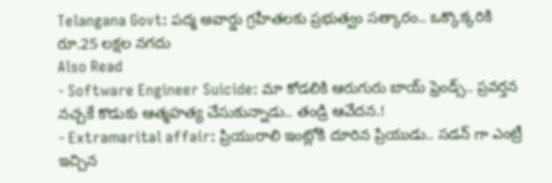Telangana Govt: పద్మ అవార్డు గ్రహీతలకు ప్రభుత్వం సత్కారం.. ఒక్కొక్కరికి రూ.25 లక్షల నగదు
Also Read
- Software Engineer Suicide: మా కోడలికి ఆరుగురు బాయ్ ఫ్రెండ్స్.. ప్రవర్తన నచ్చకే కొడుకు ఆత్మహత్య చేసుకున్నాడు.. తండ్రి ఆవేదన.!
- Extramarital affair: ప్రియురాలి ఇంట్లోకి దూరిన ప్రియుడు.. సడన్ గా ఎంట్రీ ఇచ్చిన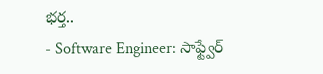భర్త..
- Software Engineer: సాఫ్ట్వేర్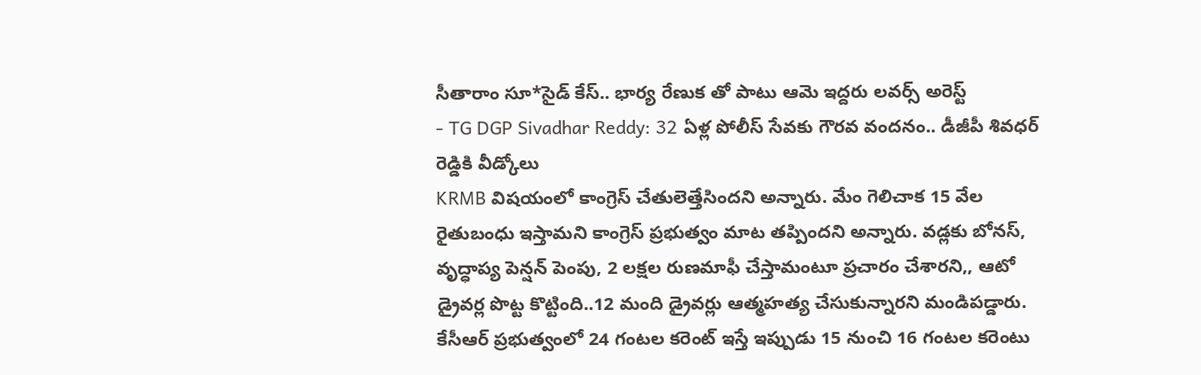సీతారాం సూ*సైడ్ కేస్.. భార్య రేణుక తో పాటు ఆమె ఇద్దరు లవర్స్ అరెస్ట్
- TG DGP Sivadhar Reddy: 32 ఏళ్ల పోలీస్ సేవకు గౌరవ వందనం.. డీజీపీ శివధర్ రెడ్డికి వీడ్కోలు
KRMB విషయంలో కాంగ్రెస్ చేతులెత్తేసిందని అన్నారు. మేం గెలిచాక 15 వేల రైతుబంధు ఇస్తామని కాంగ్రెస్ ప్రభుత్వం మాట తప్పిందని అన్నారు. వడ్లకు బోనస్, వృద్ధాప్య పెన్షన్ పెంపు, 2 లక్షల రుణమాఫీ చేస్తామంటూ ప్రచారం చేశారని,, ఆటో డ్రైవర్ల పొట్ట కొట్టింది..12 మంది డ్రైవర్లు ఆత్మహత్య చేసుకున్నారని మండిపడ్డారు.
కేసీఆర్ ప్రభుత్వంలో 24 గంటల కరెంట్ ఇస్తే ఇప్పుడు 15 నుంచి 16 గంటల కరెంటు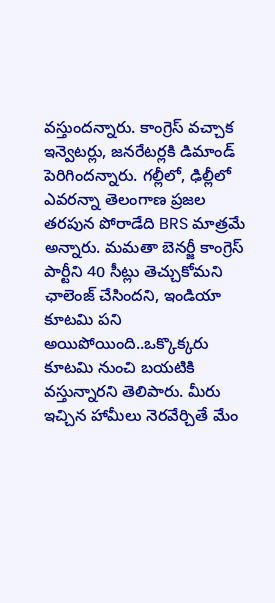వస్తుందన్నారు. కాంగ్రెస్ వచ్చాక ఇన్వెటర్లు, జనరేటర్లకి డిమాండ్ పెరిగిందన్నారు. గల్లీలో, ఢిల్లీలో ఎవరన్నా తెలంగాణ ప్రజల తరపున పోరాడేది BRS మాత్రమే అన్నారు. మమతా బెనర్జీ కాంగ్రెస్ పార్టీని 40 సీట్లు తెచ్చుకోమని ఛాలెంజ్ చేసిందని, ఇండియా కూటమి పని అయిపోయింది..ఒక్కొక్కరు కూటమి నుంచి బయటికి వస్తున్నారని తెలిపారు. మీరు ఇచ్చిన హామీలు నెరవేర్చితే మేం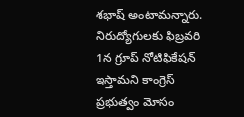శభాష్ అంటామన్నారు. నిరుద్యోగులకు ఫిబ్రవరి 1న గ్రూప్ నోటిఫికేషన్ ఇస్తామని కాంగ్రెస్ ప్రభుత్వం మోసం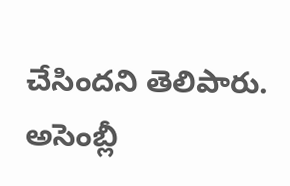చేసిందని తెలిపారు. అసెంబ్లీ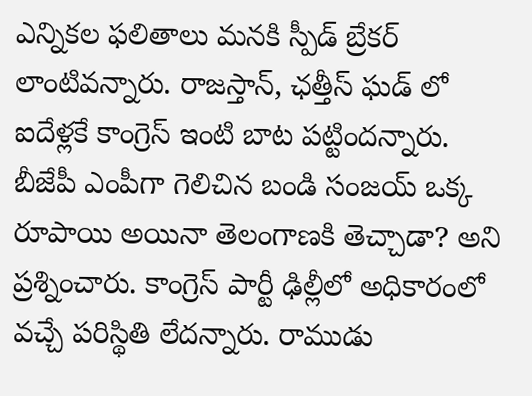ఎన్నికల ఫలితాలు మనకి స్పీడ్ బ్రేకర్ లాంటివన్నారు. రాజస్తాన్, ఛత్తీస్ ఘడ్ లో ఐదేళ్లకే కాంగ్రెస్ ఇంటి బాట పట్టిందన్నారు. బీజేపీ ఎంపీగా గెలిచిన బండి సంజయ్ ఒక్క రూపాయి అయినా తెలంగాణకి తెచ్చాడా? అని ప్రశ్నించారు. కాంగ్రెస్ పార్టీ ఢిల్లీలో అధికారంలో వచ్చే పరిస్థితి లేదన్నారు. రాముడు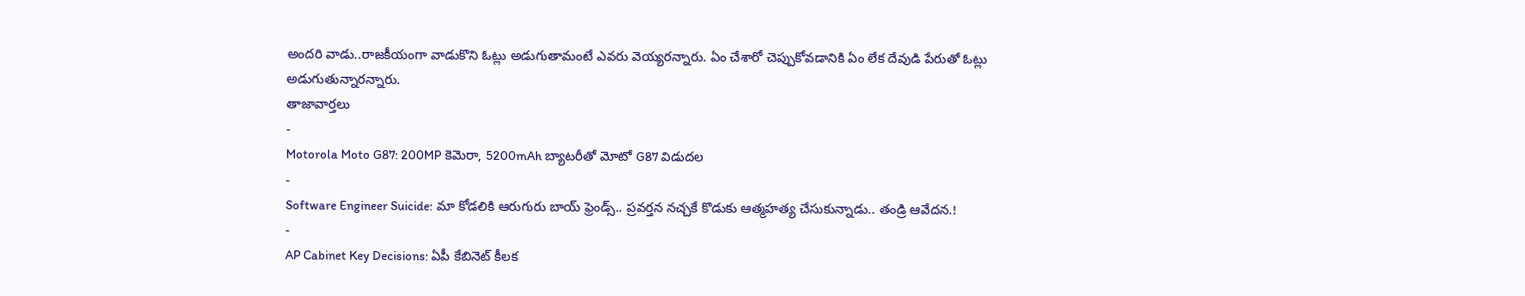అందరి వాడు..రాజకీయంగా వాడుకొని ఓట్లు అడుగుతామంటే ఎవరు వెయ్యరన్నారు. ఏం చేశారో చెప్పుకోవడానికి ఏం లేక దేవుడి పేరుతో ఓట్లు అడుగుతున్నారన్నారు.
తాజావార్తలు
-
Motorola Moto G87: 200MP కెమెరా, 5200mAh బ్యాటరీతో మోటో G87 విడుదల
-
Software Engineer Suicide: మా కోడలికి ఆరుగురు బాయ్ ఫ్రెండ్స్.. ప్రవర్తన నచ్చకే కొడుకు ఆత్మహత్య చేసుకున్నాడు.. తండ్రి ఆవేదన.!
-
AP Cabinet Key Decisions: ఏపీ కేబినెట్ కీలక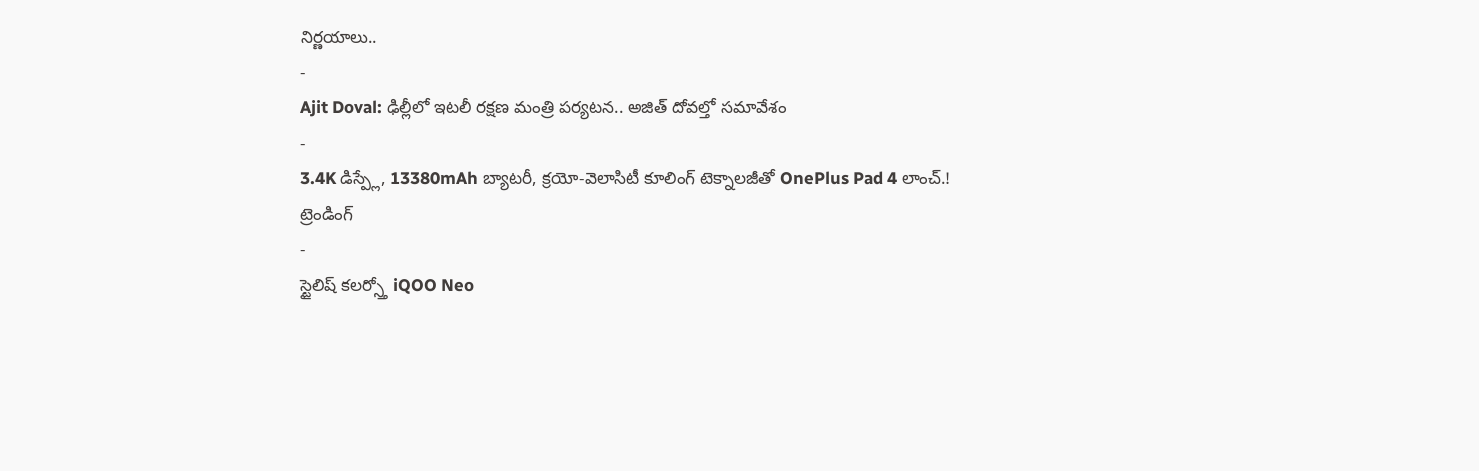నిర్ణయాలు..
-
Ajit Doval: ఢిల్లీలో ఇటలీ రక్షణ మంత్రి పర్యటన.. అజిత్ దోవల్తో సమావేశం
-
3.4K డిస్ప్లే, 13380mAh బ్యాటరీ, క్రయో-వెలాసిటీ కూలింగ్ టెక్నాలజీతో OnePlus Pad 4 లాంచ్.!
ట్రెండింగ్
-
స్టైలిష్ కలర్స్తో iQOO Neo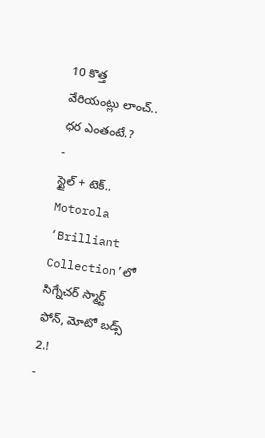10 కొత్త వేరియంట్లు లాంచ్.. ధర ఎంతంటే.?
-
స్టైల్ + టెక్.. Motorola ‘Brilliant Collection’లో సిగ్నేచర్ స్మార్ట్ ఫోన్, మోటో బడ్స్ 2.!
-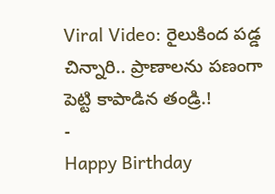Viral Video: రైలుకింద పడ్డ చిన్నారి.. ప్రాణాలను పణంగా పెట్టి కాపాడిన తండ్రి.!
-
Happy Birthday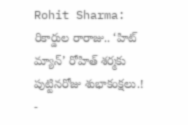Rohit Sharma: రికార్డుల రారాజు.. ‘హిట్ మ్యాన్’ రోహిత్ శర్మకు పుట్టినరోజు శుభాకంక్షలు.!
-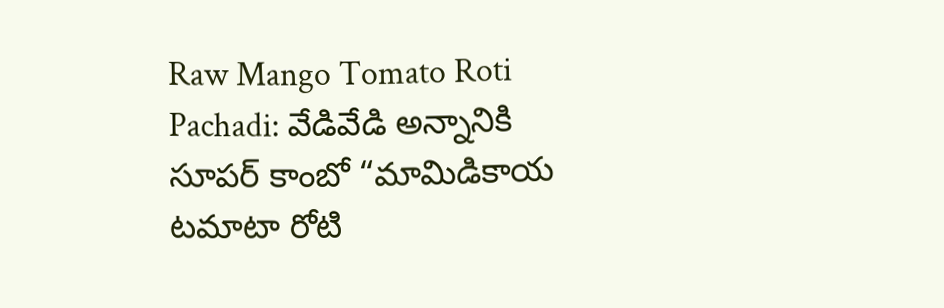Raw Mango Tomato Roti Pachadi: వేడివేడి అన్నానికి సూపర్ కాంబో “మామిడికాయ టమాటా రోటి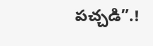పచ్చడి”.!